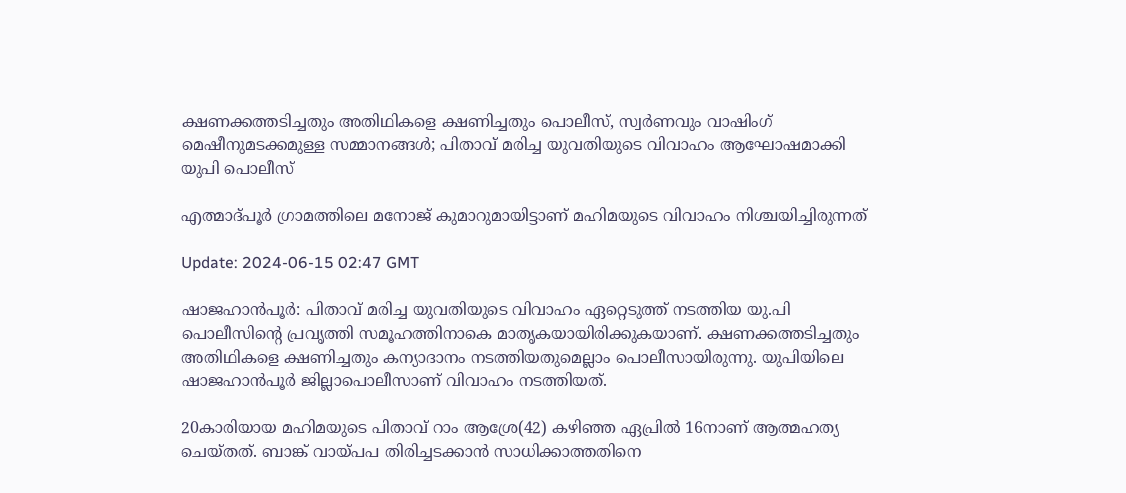ക്ഷണക്കത്തടിച്ചതും അതിഥികളെ ക്ഷണിച്ചതും പൊലീസ്, സ്വര്‍ണവും വാഷിംഗ് മെഷീനുമടക്കമുള്ള സമ്മാനങ്ങള്‍; പിതാവ് മരിച്ച യുവതിയുടെ വിവാഹം ആഘോഷമാക്കി യുപി പൊലീസ്

എത്മാദ്പൂർ ഗ്രാമത്തിലെ മനോജ് കുമാറുമായിട്ടാണ് മഹിമയുടെ വിവാഹം നിശ്ചയിച്ചിരുന്നത്

Update: 2024-06-15 02:47 GMT

ഷാജഹാൻപൂർ: പിതാവ് മരിച്ച യുവതിയുടെ വിവാഹം ഏറ്റെടുത്ത് നടത്തിയ യു.പി പൊലീസിന്‍റെ പ്രവൃത്തി സമൂഹത്തിനാകെ മാതൃകയായിരിക്കുകയാണ്. ക്ഷണക്കത്തടിച്ചതും അതിഥികളെ ക്ഷണിച്ചതും കന്യാദാനം നടത്തിയതുമെല്ലാം പൊലീസായിരുന്നു. യുപിയിലെ ഷാജഹാൻപൂർ ജില്ലാപൊലീസാണ് വിവാഹം നടത്തിയത്.

20കാരിയായ മഹിമയുടെ പിതാവ് റാം ആശ്രേ(42) കഴിഞ്ഞ ഏപ്രില്‍ 16നാണ് ആത്മഹത്യ ചെയ്തത്. ബാങ്ക് വായ്പപ തിരിച്ചടക്കാന്‍ സാധിക്കാത്തതിനെ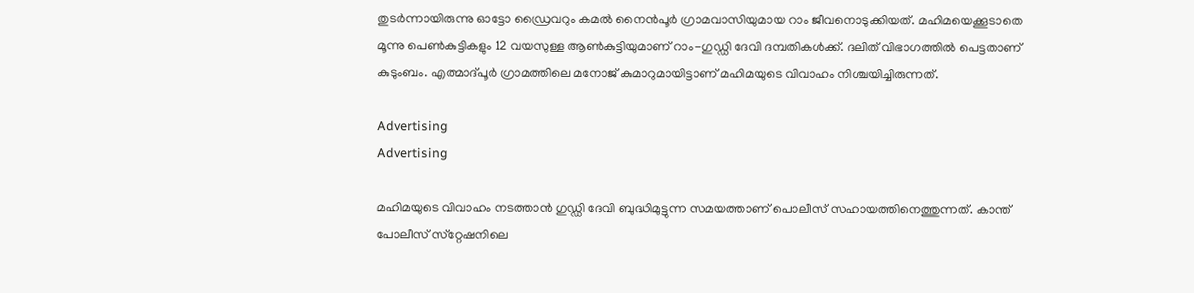തുടര്‍ന്നായിരുന്നു ഓട്ടോ ഡ്രൈവറും കമൽ നൈൻപൂർ ഗ്രാമവാസിയുമായ റാം ജീവനൊടുക്കിയത്. മഹിമയെക്കൂടാതെ മൂന്നു പെണ്‍കുട്ടികളും 12 വയസുള്ള ആണ്‍കുട്ടിയുമാണ് റാം-ഗുഡ്ഡി ദേവി ദമ്പതികള്‍ക്ക്. ദലിത് വിഭാഗത്തില്‍ പെട്ടതാണ് കുടുംബം. എത്മാദ്പൂർ ഗ്രാമത്തിലെ മനോജ് കുമാറുമായിട്ടാണ് മഹിമയുടെ വിവാഹം നിശ്ചയിച്ചിരുന്നത്.

Advertising
Advertising

മഹിമയുടെ വിവാഹം നടത്താന്‍ ഗുഡ്ഡി ദേവി ബുദ്ധിമുട്ടുന്ന സമയത്താണ് പൊലീസ് സഹായത്തിനെത്തുന്നത്. കാന്ത് പോലീസ് സ്‌റ്റേഷനിലെ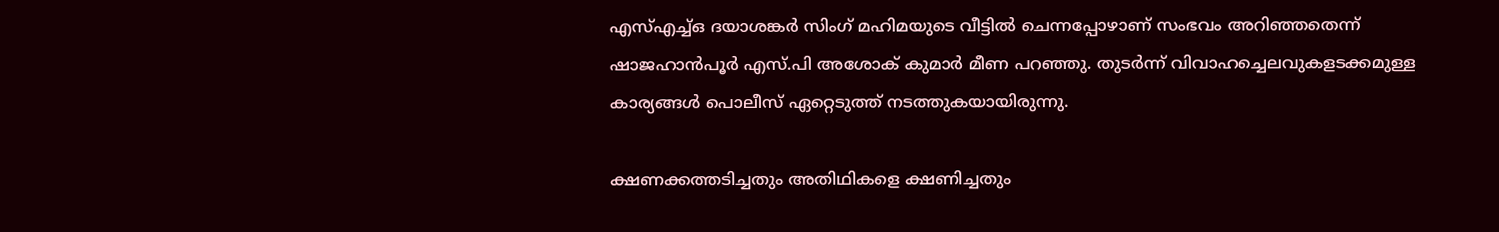എസ്എച്ച്ഒ ദയാശങ്കർ സിംഗ് മഹിമയുടെ വീട്ടിൽ ചെന്നപ്പോഴാണ് സംഭവം അറിഞ്ഞതെന്ന് ഷാജഹാന്‍പൂര്‍ എസ്.പി അശോക് കുമാര്‍ മീണ പറഞ്ഞു. തുടര്‍ന്ന് വിവാഹച്ചെലവുകളടക്കമുള്ള കാര്യങ്ങള്‍ പൊലീസ് ഏറ്റെടുത്ത് നടത്തുകയായിരുന്നു.

ക്ഷണക്കത്തടിച്ചതും അതിഥികളെ ക്ഷണിച്ചതും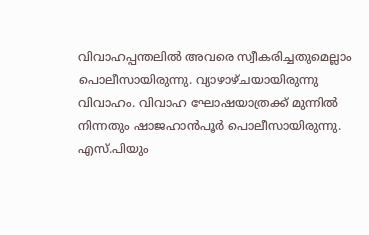വിവാഹപ്പന്തലില്‍ അവരെ സ്വീകരിച്ചതുമെല്ലാം പൊലീസായിരുന്നു. വ്യാഴാഴ്ചയായിരുന്നു വിവാഹം. വിവാഹ ഘോഷയാത്രക്ക് മുന്നില്‍ നിന്നതും ഷാജഹാന്‍പൂര്‍ പൊലീസായിരുന്നു. എസ്.പിയും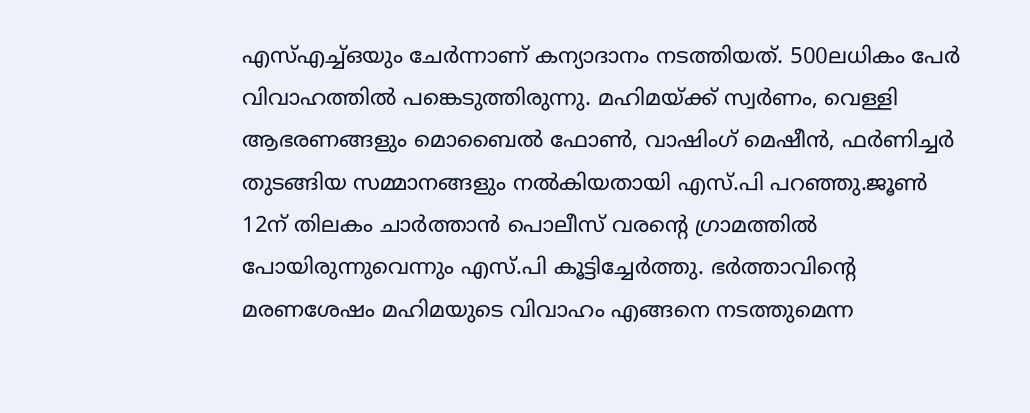എസ്എച്ച്ഒയും ചേര്‍ന്നാണ് കന്യാദാനം നടത്തിയത്. 500ലധികം പേര്‍ വിവാഹത്തില്‍ പങ്കെടുത്തിരുന്നു. മഹിമയ്ക്ക് സ്വർണം, വെള്ളി ആഭരണങ്ങളും മൊബൈൽ ഫോൺ, വാഷിംഗ് മെഷീൻ, ഫർണിച്ചർ തുടങ്ങിയ സമ്മാനങ്ങളും നൽകിയതായി എസ്.പി പറഞ്ഞു.ജൂണ്‍ 12ന് തിലകം ചാര്‍ത്താന്‍ പൊലീസ് വരന്‍റെ ഗ്രാമത്തില്‍ പോയിരുന്നുവെന്നും എസ്.പി കൂട്ടിച്ചേര്‍ത്തു. ഭര്‍ത്താവിന്‍റെ മരണശേഷം മഹിമയുടെ വിവാഹം എങ്ങനെ നടത്തുമെന്ന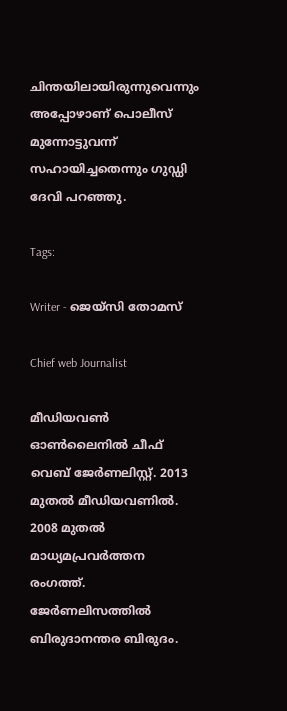ചിന്തയിലായിരുന്നുവെന്നും അപ്പോഴാണ് പൊലീസ് മുന്നോട്ടുവന്ന് സഹായിച്ചതെന്നും ഗുഡ്ഡി ദേവി പറഞ്ഞു.

Tags:

Writer - ജെയ്സി തോമസ്

Chief web Journalist

മീഡിയവൺ ഓൺലൈനിൽ ചീഫ് വെബ് ജേർണലിസ്റ്റ്. 2013 മുതൽ മീഡിയവണിൽ. 2008 മുതൽ മാധ്യമപ്രവർത്തന രംഗത്ത്. ജേർണലിസത്തിൽ ബിരുദാനന്തര ബിരുദം.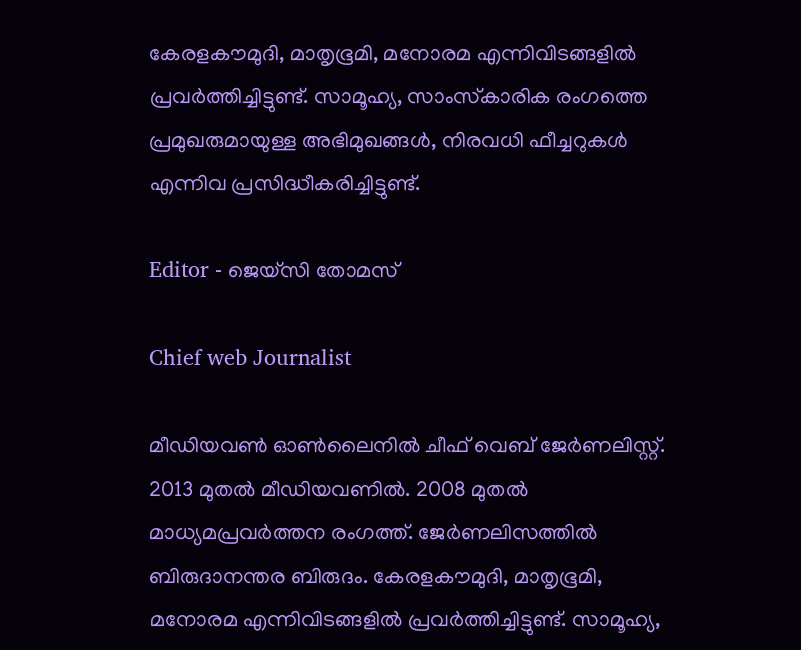കേരളകൗമുദി, മാതൃഭൂമി, മനോരമ എന്നിവിടങ്ങളിൽ പ്രവർത്തിച്ചിട്ടുണ്ട്. സാമൂഹ്യ, സാംസ്‌കാരിക രംഗത്തെ പ്രമുഖരുമായുള്ള അഭിമുഖങ്ങൾ, നിരവധി ഫീച്ചറുകൾ എന്നിവ പ്രസിദ്ധീകരിച്ചിട്ടുണ്ട്.

Editor - ജെയ്സി തോമസ്

Chief web Journalist

മീഡിയവൺ ഓൺലൈനിൽ ചീഫ് വെബ് ജേർണലിസ്റ്റ്. 2013 മുതൽ മീഡിയവണിൽ. 2008 മുതൽ മാധ്യമപ്രവർത്തന രംഗത്ത്. ജേർണലിസത്തിൽ ബിരുദാനന്തര ബിരുദം. കേരളകൗമുദി, മാതൃഭൂമി, മനോരമ എന്നിവിടങ്ങളിൽ പ്രവർത്തിച്ചിട്ടുണ്ട്. സാമൂഹ്യ,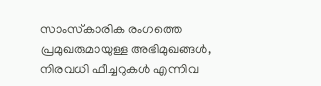സാംസ്‌കാരിക രംഗത്തെ പ്രമുഖരുമായുള്ള അഭിമുഖങ്ങൾ, നിരവധി ഫീച്ചറുകൾ എന്നിവ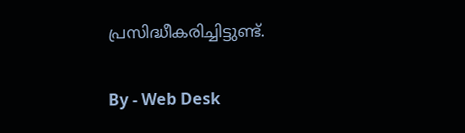പ്രസിദ്ധീകരിച്ചിട്ടുണ്ട്.

By - Web Desk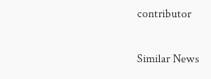contributor

Similar News